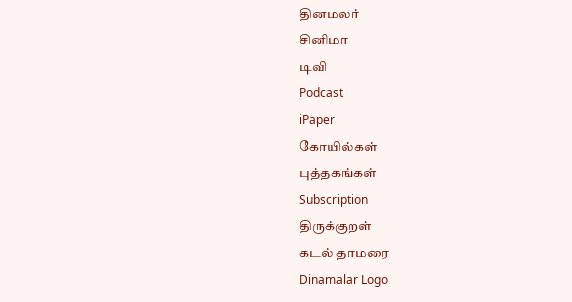தினமலர்
சினிமா
டிவி
Podcast
iPaper
கோயில்கள்
புத்தகங்கள்
Subscription
திருக்குறள்
கடல் தாமரை
Dinamalar Logo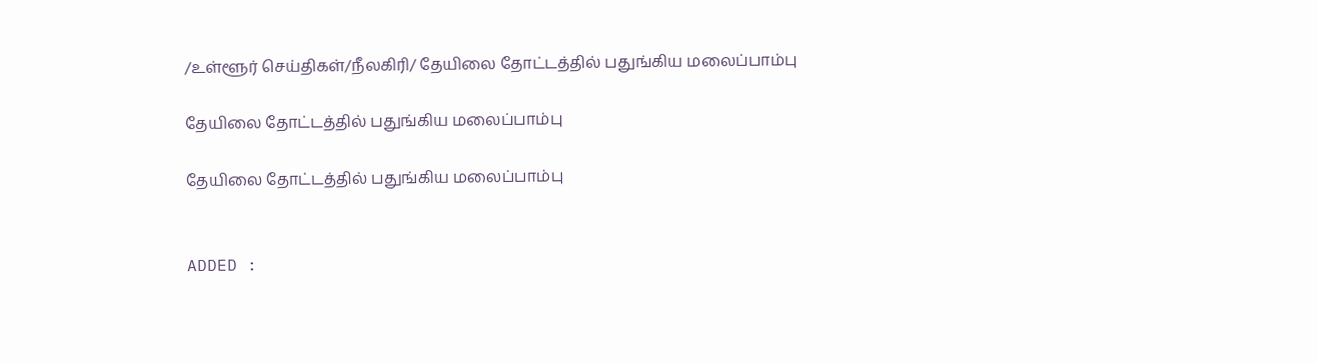/உள்ளூர் செய்திகள்/நீலகிரி/ தேயிலை தோட்டத்தில் பதுங்கிய மலைப்பாம்பு

தேயிலை தோட்டத்தில் பதுங்கிய மலைப்பாம்பு

தேயிலை தோட்டத்தில் பதுங்கிய மலைப்பாம்பு


ADDED :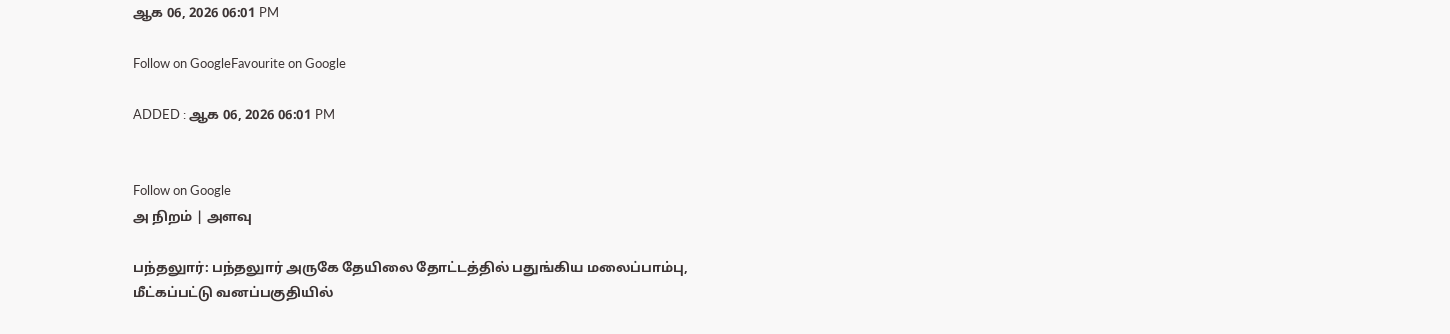ஆக 06, 2026 06:01 PM

Follow on GoogleFavourite on Google

ADDED : ஆக 06, 2026 06:01 PM


Follow on Google
அ நிறம் | அளவு

பந்தலுார்: பந்தலுார் அருகே தேயிலை தோட்டத்தில் பதுங்கிய மலைப்பாம்பு, மீட்கப்பட்டு வனப்பகுதியில்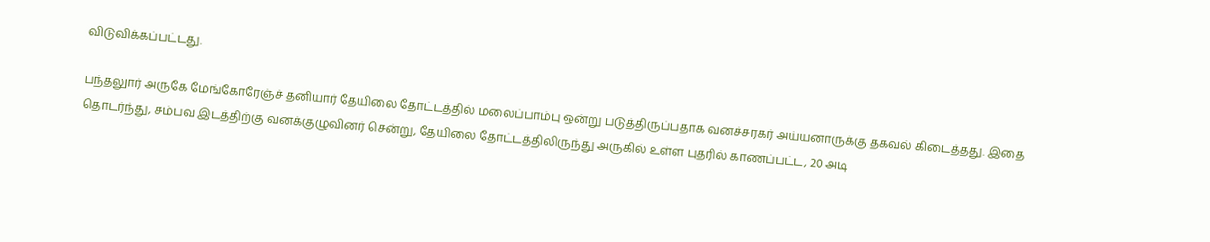விடுவிக்கப்பட்டது.

பந்தலுார் அருகே மேங்கோரேஞ்ச் தனியார் தேயிலை தோட்டத்தில் மலைப்பாம்பு ஒன்று படுத்திருப்பதாக வனச்சரகர் அய்யனாருக்கு தகவல் கிடைத்தது. இதை தொடர்ந்து, சம்பவ இடத்திற்கு வனக்குழுவினர் சென்று, தேயிலை தோட்டத்திலிருந்து அருகில் உள்ள புதரில் காணப்பட்ட, 20 அடி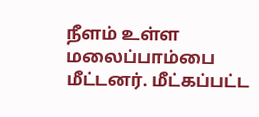நீளம் உள்ள மலைப்பாம்பை மீட்டனர். மீட்கப்பட்ட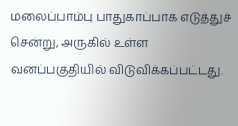மலைப்பாம்பு பாதுகாப்பாக எடுத்துச் சென்று, அருகில் உள்ள வனப்பகுதியில் விடுவிக்கப்பட்டது.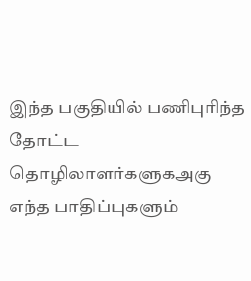இந்த பகுதியில் பணிபுரிந்த தோட்ட தொழிலாளர்களுகஅகு எந்த பாதிப்புகளும்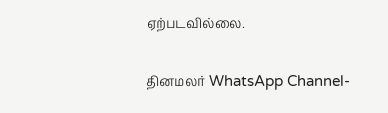ஏற்படவில்லை.

தினமலர் WhatsApp Channel-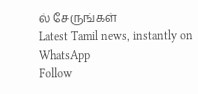ல் சேருங்கள்
Latest Tamil news, instantly on WhatsApp
Follow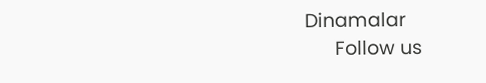Dinamalar
      Follow us